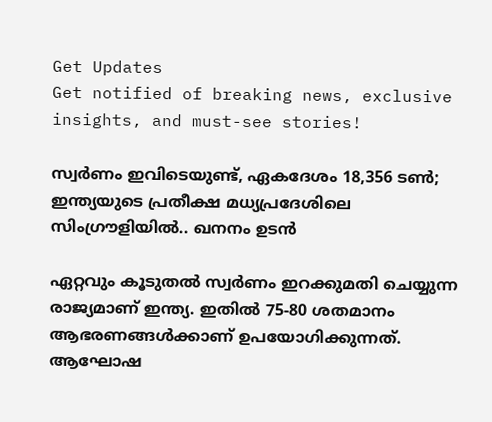Get Updates
Get notified of breaking news, exclusive insights, and must-see stories!

സ്വർണം ഇവിടെയുണ്ട്, ഏകദേശം 18,356 ടൺ; ഇന്ത്യയുടെ പ്രതീക്ഷ മധ്യപ്രദേശിലെ സിംഗ്രൗളിയിൽ.. ഖനനം ഉടൻ

ഏറ്റവും കൂടുതൽ സ്വർണം ഇറക്കുമതി ചെയ്യുന്ന രാജ്യമാണ് ഇന്ത്യ. ഇതിൽ 75-80 ശതമാനം ആഭരണങ്ങൾക്കാണ് ഉപയോഗിക്കുന്നത്. ആഘോഷ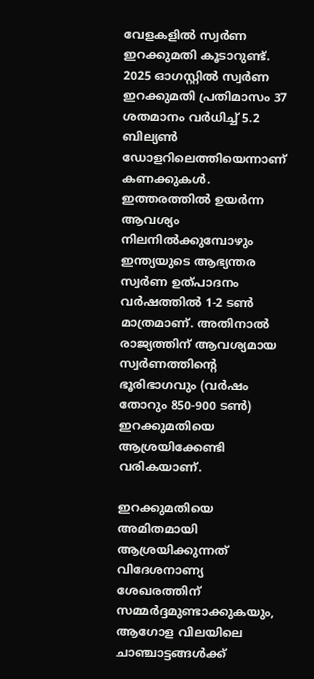വേളകളിൽ സ്വർണ ഇറക്കുമതി കൂടാറുണ്ട്. 2025 ഓഗസ്റ്റിൽ സ്വർണ ഇറക്കുമതി പ്രതിമാസം 37 ശതമാനം വർധിച്ച് 5.2 ബില്യൺ ഡോളറിലെത്തിയെന്നാണ് കണക്കുകൾ. ഇത്തരത്തിൽ ഉയർന്ന ആവശ്യം നിലനിൽക്കുമ്പോഴും ഇന്ത്യയുടെ ആഭ്യന്തര സ്വർണ ഉത്പാദനം വർഷത്തിൽ 1-2 ടൺ മാത്രമാണ്. അതിനാൽ രാജ്യത്തിന് ആവശ്യമായ സ്വർണത്തിന്റെ ഭൂരിഭാഗവും (വർഷം തോറും 850-900 ടൺ) ഇറക്കുമതിയെ ആശ്രയിക്കേണ്ടി വരികയാണ്.

ഇറക്കുമതിയെ അമിതമായി ആശ്രയിക്കുന്നത് വിദേശനാണ്യ ശേഖരത്തിന് സമ്മർദ്ദമുണ്ടാക്കുകയും, ആഗോള വിലയിലെ ചാഞ്ചാട്ടങ്ങൾക്ക്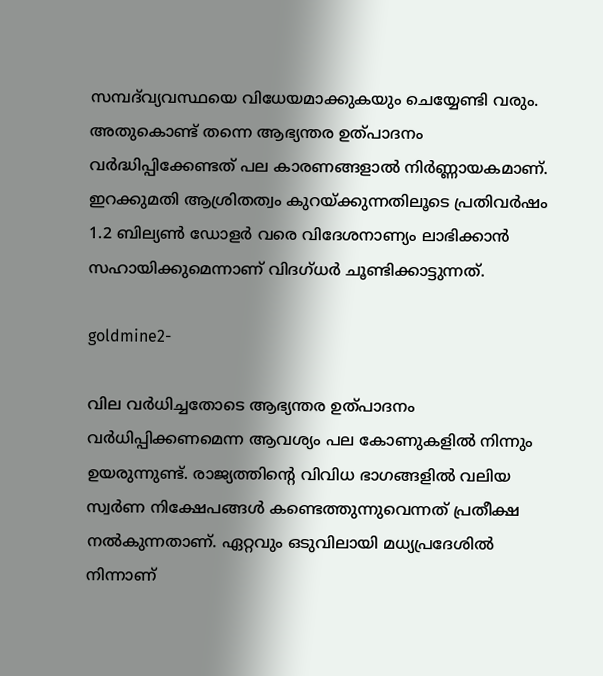സമ്പദ്‌വ്യവസ്ഥയെ വിധേയമാക്കുകയും ചെയ്യേണ്ടി വരും. അതുകൊണ്ട് തന്നെ ആഭ്യന്തര ഉത്പാദനം വർദ്ധിപ്പിക്കേണ്ടത് പല കാരണങ്ങളാൽ നിർണ്ണായകമാണ്. ഇറക്കുമതി ആശ്രിതത്വം കുറയ്ക്കുന്നതിലൂടെ പ്രതിവർഷം 1.2 ബില്യൺ ഡോളർ വരെ വിദേശനാണ്യം ലാഭിക്കാൻ സഹായിക്കുമെന്നാണ് വിദഗ്ധർ ചൂണ്ടിക്കാട്ടുന്നത്.

goldmine2-

വില വർധിച്ചതോടെ ആഭ്യന്തര ഉത്പാദനം വർധിപ്പിക്കണമെന്ന ആവശ്യം പല കോണുകളിൽ നിന്നും ഉയരുന്നുണ്ട്. രാജ്യത്തിന്റെ വിവിധ ഭാഗങ്ങളിൽ വലിയ സ്വർണ നിക്ഷേപങ്ങൾ കണ്ടെത്തുന്നുവെന്നത് പ്രതീക്ഷ നൽകുന്നതാണ്. ഏറ്റവും ഒടുവിലായി മധ്യപ്രദേശിൽ നിന്നാണ്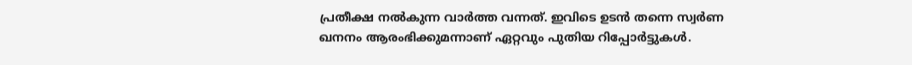പ്രതീക്ഷ നൽകുന്ന വാർത്ത വന്നത്. ഇവിടെ ഉടൻ തന്നെ സ്വർണ ഖനനം ആരംഭിക്കുമന്നാണ് ഏറ്റവും പുതിയ റിപ്പോർട്ടുകൾ.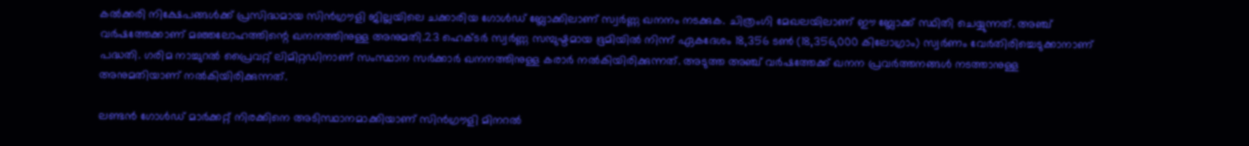കൽക്കരി നിക്ഷേപങ്ങൾക്ക് പ്രസിദ്ധമായ സിൻഗ്രൗളി ജില്ലയിലെ ചക്കാരിയ ഗോൾഡ് ബ്ലോക്കിലാണ് സ്വർണ്ണ ഖനനം നടക്കുക. ചിത്രംഗി മേഖലയിലാണ് ഈ ബ്ലോക്ക് സ്ഥിതി ചെയ്യുന്നത്. അഞ്ച് വർഷത്തേക്കാണ് മഞ്ഞലോഹത്തിന്റെ ഖനനത്തിനുള്ള അനുമതി.23 ഹെക്ടർ സ്വർണ്ണ സമ്പുഷ്ടമായ ഭൂമിയിൽ നിന്ന് ഏകദേശം 18,356 ടൺ (18,356,000 കിലോഗ്രാം) സ്വർണം വേർതിരിച്ചെടുക്കാനാണ് പദ്ധതി. ഗരിമ നാച്ചുറൽ പ്രൈവറ്റ് ലിമിറ്റഡിനാണ് സംസ്ഥാന സർക്കാർ ഖനനത്തിനുള്ള കരാർ നൽകിയിരിക്കുന്നത്. അടുത്ത അഞ്ച് വർഷത്തേക്ക് ഖനന പ്രവർത്തനങ്ങൾ നടത്താനുള്ള അനുമതിയാണ് നൽകിയിരിക്കുന്നത്.

ലണ്ടൻ ഗോൾഡ് മാർക്കറ്റ് നിരക്കിനെ അടിസ്ഥാനമാക്കിയാണ് സിൻഗ്രൗളി മിനറൽ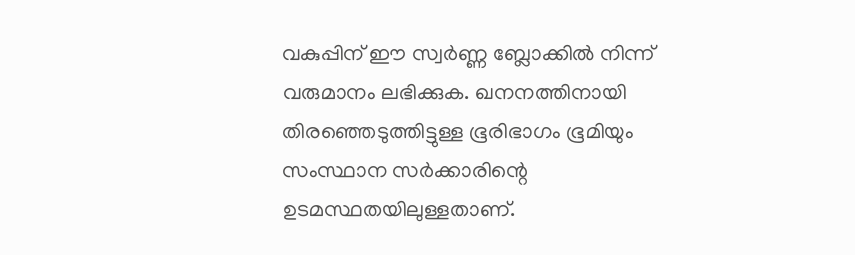വകുപ്പിന് ഈ സ്വർണ്ണ ബ്ലോക്കിൽ നിന്ന് വരുമാനം ലഭിക്കുക. ഖനനത്തിനായി തിരഞ്ഞെടുത്തിട്ടുള്ള ഭൂരിഭാഗം ഭൂമിയും സംസ്ഥാന സർക്കാരിന്റെ ഉടമസ്ഥതയിലുള്ളതാണ്.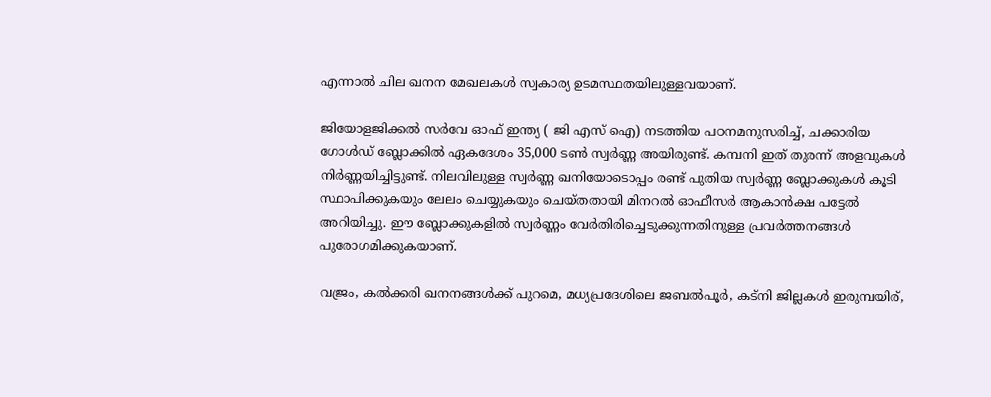എന്നാൽ ചില ഖനന മേഖലകൾ സ്വകാര്യ ഉടമസ്ഥതയിലുള്ളവയാണ്.

ജിയോളജിക്കൽ സർവേ ഓഫ് ഇന്ത്യ ( ജി എസ് ഐ) നടത്തിയ പഠനമനുസരിച്ച്, ചക്കാരിയ ഗോൾഡ് ബ്ലോക്കിൽ ഏകദേശം 35,000 ടൺ സ്വർണ്ണ അയിരുണ്ട്. കമ്പനി ഇത് തുരന്ന് അളവുകൾ നിർണ്ണയിച്ചിട്ടുണ്ട്. നിലവിലുള്ള സ്വർണ്ണ ഖനിയോടൊപ്പം രണ്ട് പുതിയ സ്വർണ്ണ ബ്ലോക്കുകൾ കൂടി സ്ഥാപിക്കുകയും ലേലം ചെയ്യുകയും ചെയ്തതായി മിനറൽ ഓഫീസർ ആകാൻക്ഷ പട്ടേൽ അറിയിച്ചു. ഈ ബ്ലോക്കുകളിൽ സ്വർണ്ണം വേർതിരിച്ചെടുക്കുന്നതിനുള്ള പ്രവർത്തനങ്ങൾ പുരോഗമിക്കുകയാണ്.

വജ്രം, കൽക്കരി ഖനനങ്ങൾക്ക് പുറമെ, മധ്യപ്രദേശിലെ ജബൽപൂർ, കട്നി ജില്ലകൾ ഇരുമ്പയിര്,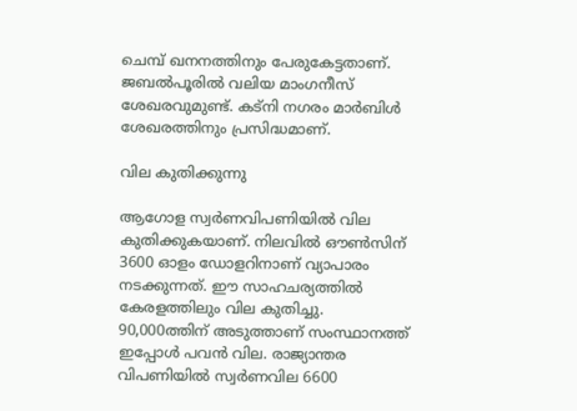ചെമ്പ് ഖനനത്തിനും പേരുകേട്ടതാണ്. ജബൽപൂരിൽ വലിയ മാംഗനീസ് ശേഖരവുമുണ്ട്. കട്നി നഗരം മാർബിൾ ശേഖരത്തിനും പ്രസിദ്ധമാണ്.

വില കുതിക്കുന്നു

ആഗോള സ്വർണവിപണിയിൽ വില കുതിക്കുകയാണ്. നിലവിൽ ഔൺസിന് 3600 ഓളം ഡോളറിനാണ് വ്യാപാരം നടക്കുന്നത്. ഈ സാഹചര്യത്തിൽ കേരളത്തിലും വില കുതിച്ചു. 90,000ത്തിന് അടുത്താണ് സംസ്ഥാനത്ത് ഇപ്പോൾ പവൻ വില. രാജ്യാന്തര വിപണിയിൽ സ്വർണവില 6600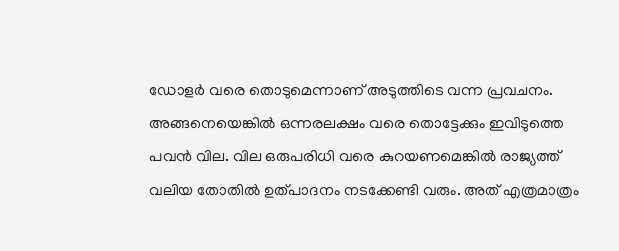ഡോളർ വരെ തൊടുമെന്നാണ് അടുത്തിടെ വന്ന പ്രവചനം. അങ്ങനെയെങ്കിൽ ഒന്നരലക്ഷം വരെ തൊട്ടേക്കും ഇവിടുത്തെ പവൻ വില. വില ഒരുപരിധി വരെ കുറയണമെങ്കിൽ രാജ്യത്ത് വലിയ തോതിൽ ഉത്പാദനം നടക്കേണ്ടി വരും. അത് എത്രമാത്രം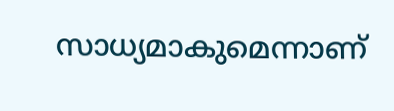സാധ്യമാകുമെന്നാണ്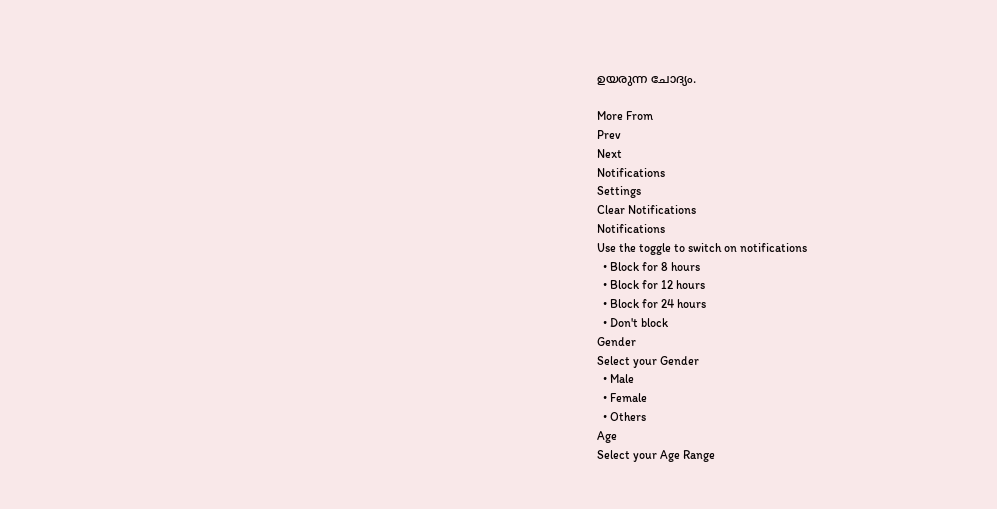ഉയരുന്ന ചോദ്യം.

More From
Prev
Next
Notifications
Settings
Clear Notifications
Notifications
Use the toggle to switch on notifications
  • Block for 8 hours
  • Block for 12 hours
  • Block for 24 hours
  • Don't block
Gender
Select your Gender
  • Male
  • Female
  • Others
Age
Select your Age Range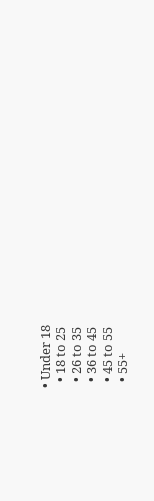• Under 18
  • 18 to 25
  • 26 to 35
  • 36 to 45
  • 45 to 55
  • 55+